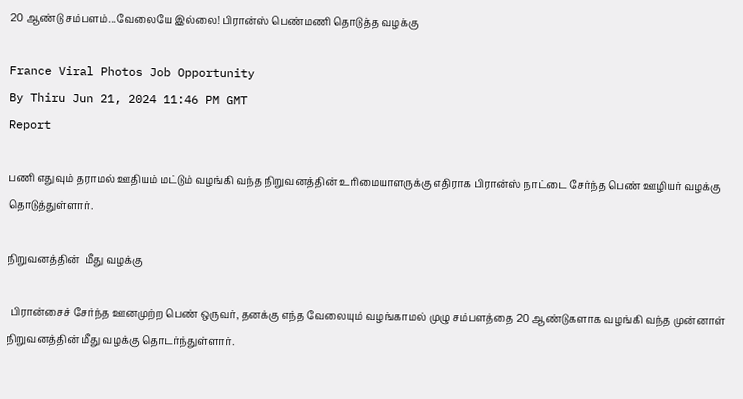20 ஆண்டு சம்பளம்...வேலையே இல்லை! பிரான்ஸ் பெண்மணி தொடுத்த வழக்கு

France Viral Photos Job Opportunity
By Thiru Jun 21, 2024 11:46 PM GMT
Report

பணி எதுவும் தராமல் ஊதியம் மட்டும் வழங்கி வந்த நிறுவனத்தின் உரிமையாளருக்கு எதிராக பிரான்ஸ் நாட்டை சேர்ந்த பெண் ஊழியர் வழக்கு தொடுத்துள்ளார்.

நிறுவனத்தின்  மீது வழக்கு

 பிரான்சைச் சேர்ந்த ஊனமுற்ற பெண் ஒருவர், தனக்கு எந்த வேலையும் வழங்காமல் முழு சம்பளத்தை 20 ஆண்டுகளாக வழங்கி வந்த முன்னாள் நிறுவனத்தின் மீது வழக்கு தொடர்ந்துள்ளார்.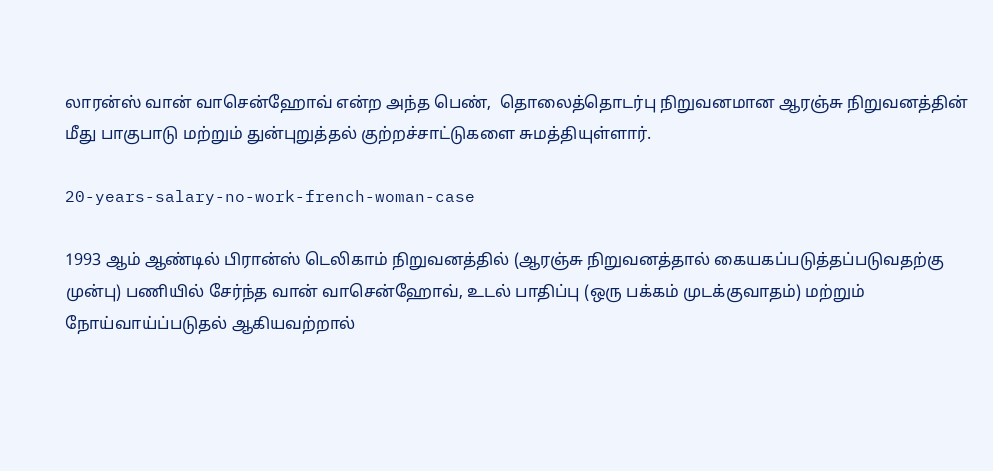லாரன்ஸ் வான் வாசென்ஹோவ் என்ற அந்த பெண்,  தொலைத்தொடர்பு நிறுவனமான ஆரஞ்சு நிறுவனத்தின் மீது பாகுபாடு மற்றும் துன்புறுத்தல் குற்றச்சாட்டுகளை சுமத்தியுள்ளார்.

20-years-salary-no-work-french-woman-case

1993 ஆம் ஆண்டில் பிரான்ஸ் டெலிகாம் நிறுவனத்தில் (ஆரஞ்சு நிறுவனத்தால் கையகப்படுத்தப்படுவதற்கு முன்பு) பணியில் சேர்ந்த வான் வாசென்ஹோவ், உடல் பாதிப்பு (ஒரு பக்கம் முடக்குவாதம்) மற்றும் நோய்வாய்ப்படுதல் ஆகியவற்றால்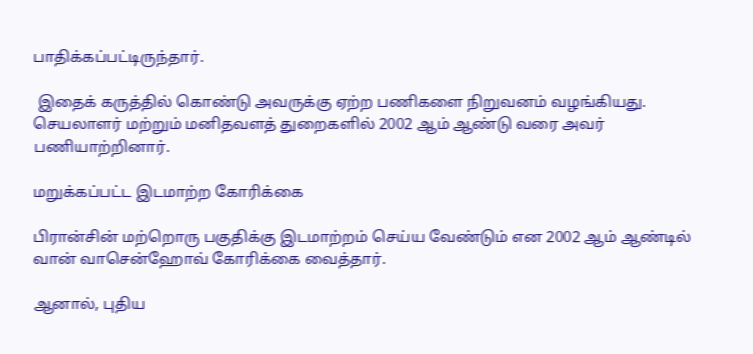பாதிக்கப்பட்டிருந்தார்.

 இதைக் கருத்தில் கொண்டு அவருக்கு ஏற்ற பணிகளை நிறுவனம் வழங்கியது. செயலாளர் மற்றும் மனிதவளத் துறைகளில் 2002 ஆம் ஆண்டு வரை அவர் பணியாற்றினார்.

மறுக்கப்பட்ட இடமாற்ற கோரிக்கை

பிரான்சின் மற்றொரு பகுதிக்கு இடமாற்றம் செய்ய வேண்டும் என 2002 ஆம் ஆண்டில் வான் வாசென்ஹோவ் கோரிக்கை வைத்தார்.

ஆனால், புதிய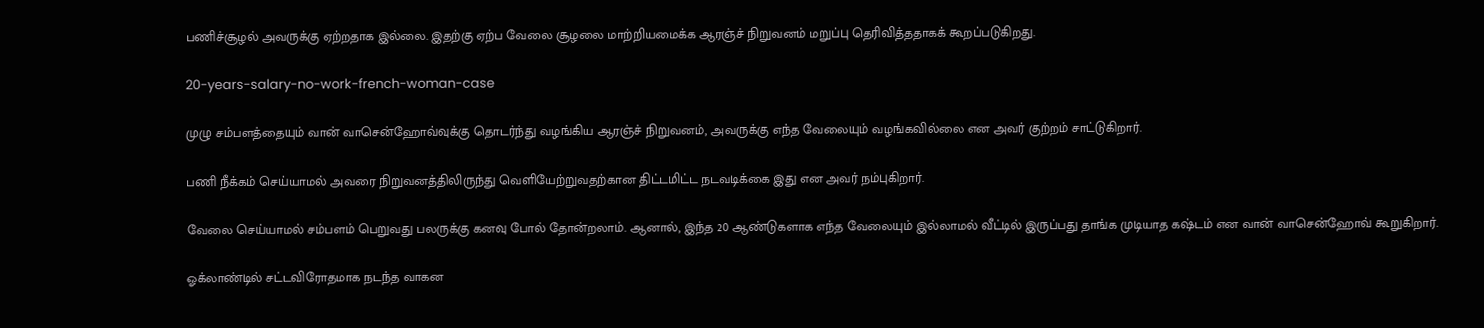பணிச்சூழல் அவருக்கு ஏற்றதாக இல்லை. இதற்கு ஏற்ப வேலை சூழலை மாற்றியமைக்க ஆரஞ்ச் நிறுவனம் மறுப்பு தெரிவித்ததாகக் கூறப்படுகிறது.

20-years-salary-no-work-french-woman-case

முழு சம்பளத்தையும் வான் வாசென்ஹோவ்வுக்கு தொடர்ந்து வழங்கிய ஆரஞ்ச் நிறுவனம், அவருக்கு எந்த வேலையும் வழங்கவில்லை என அவர் குற்றம் சாட்டுகிறார்.

பணி நீக்கம் செய்யாமல் அவரை நிறுவனத்திலிருந்து வெளியேற்றுவதற்கான திட்டமிட்ட நடவடிக்கை இது என அவர் நம்புகிறார்.

வேலை செய்யாமல் சம்பளம் பெறுவது பலருக்கு கனவு போல் தோன்றலாம். ஆனால், இந்த 20 ஆண்டுகளாக எந்த வேலையும் இல்லாமல் வீட்டில் இருப்பது தாங்க முடியாத கஷ்டம் என வான் வாசென்ஹோவ் கூறுகிறார்.

ஓக்லாண்டில் சட்டவிரோதமாக நடந்த வாகன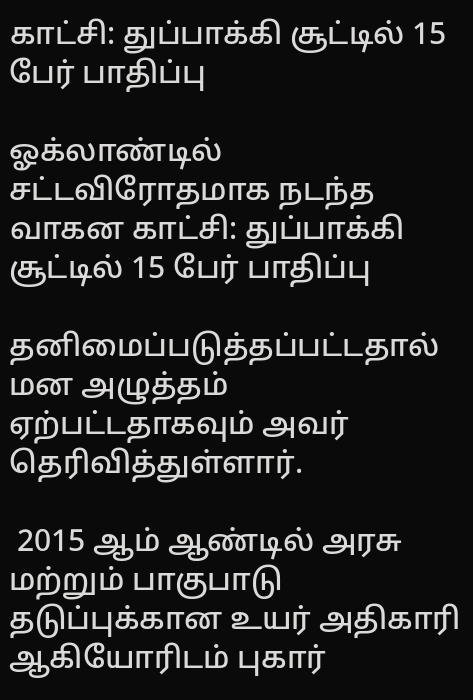காட்சி: துப்பாக்கி சூட்டில் 15 பேர் பாதிப்பு

ஓக்லாண்டில் சட்டவிரோதமாக நடந்த வாகன காட்சி: துப்பாக்கி சூட்டில் 15 பேர் பாதிப்பு

தனிமைப்படுத்தப்பட்டதால் மன அழுத்தம் ஏற்பட்டதாகவும் அவர் தெரிவித்துள்ளார்.

 2015 ஆம் ஆண்டில் அரசு மற்றும் பாகுபாடு தடுப்புக்கான உயர் அதிகாரி ஆகியோரிடம் புகார்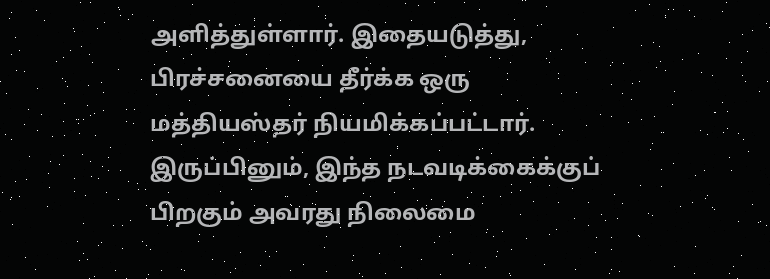அளித்துள்ளார். இதையடுத்து, பிரச்சனையை தீர்க்க ஒரு மத்தியஸ்தர் நியமிக்கப்பட்டார். இருப்பினும், இந்த நடவடிக்கைக்குப் பிறகும் அவரது நிலைமை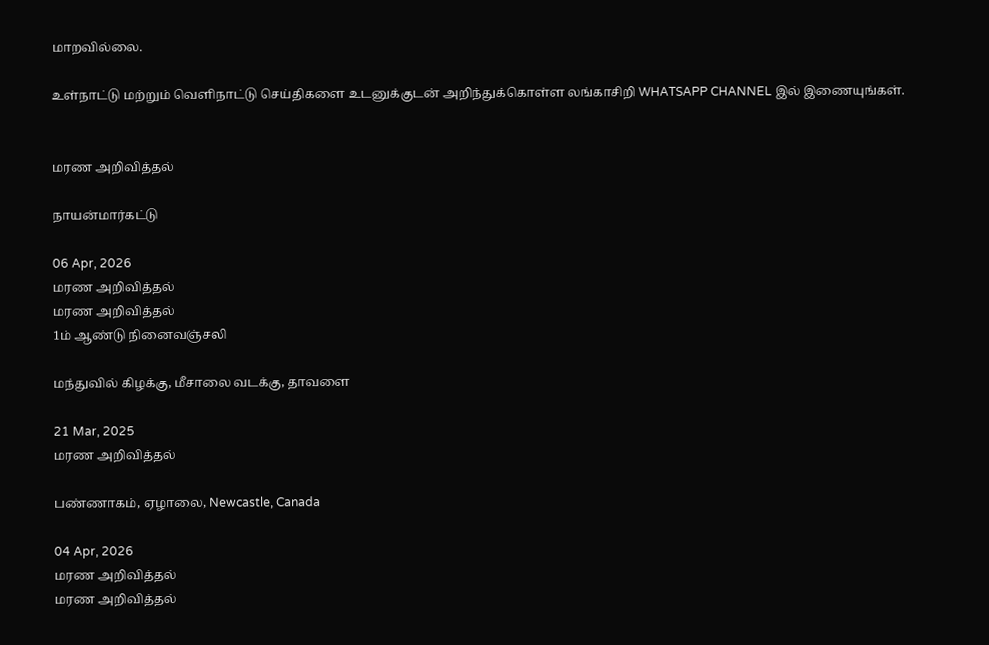மாறவில்லை.

உள்நாட்டு மற்றும் வெளிநாட்டு செய்திகளை உடனுக்குடன் அறிந்துக்கொள்ள லங்காசிறி WHATSAPP CHANNEL இல் இணையுங்கள்.


மரண அறிவித்தல்

நாயன்மார்கட்டு

06 Apr, 2026
மரண அறிவித்தல்
மரண அறிவித்தல்
1ம் ஆண்டு நினைவஞ்சலி

மந்துவில் கிழக்கு, மீசாலை வடக்கு, தாவளை

21 Mar, 2025
மரண அறிவித்தல்

பண்ணாகம், ஏழாலை, Newcastle, Canada

04 Apr, 2026
மரண அறிவித்தல்
மரண அறிவித்தல்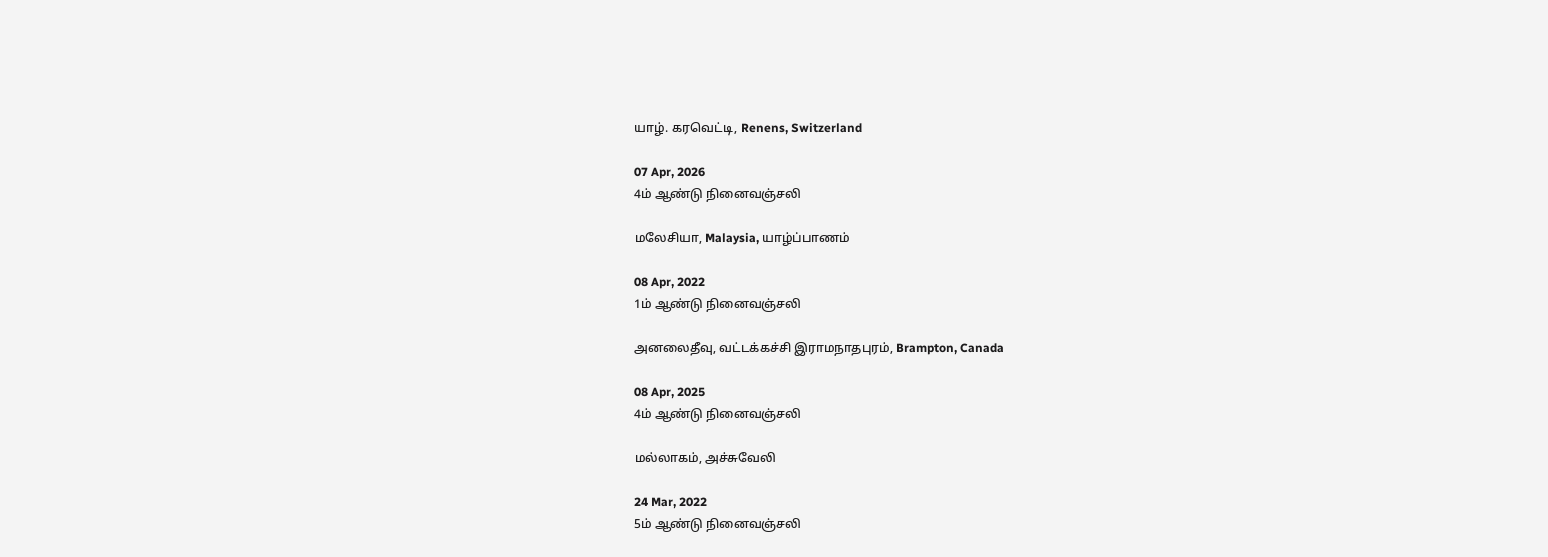யாழ். கரவெட்டி, Renens, Switzerland

07 Apr, 2026
4ம் ஆண்டு நினைவஞ்சலி

மலேசியா, Malaysia, யாழ்ப்பாணம்

08 Apr, 2022
1ம் ஆண்டு நினைவஞ்சலி

அனலைதீவு, வட்டக்கச்சி இராமநாதபுரம், Brampton, Canada

08 Apr, 2025
4ம் ஆண்டு நினைவஞ்சலி

மல்லாகம், அச்சுவேலி

24 Mar, 2022
5ம் ஆண்டு நினைவஞ்சலி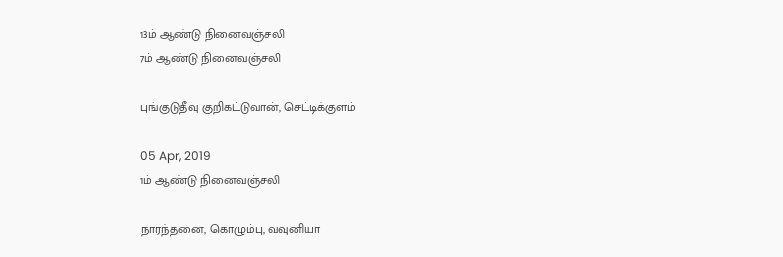13ம் ஆண்டு நினைவஞ்சலி
7ம் ஆண்டு நினைவஞ்சலி

புங்குடுதீவு குறிகட்டுவான், செட்டிக்குளம்

05 Apr, 2019
1ம் ஆண்டு நினைவஞ்சலி

நாரந்தனை, கொழும்பு, வவுனியா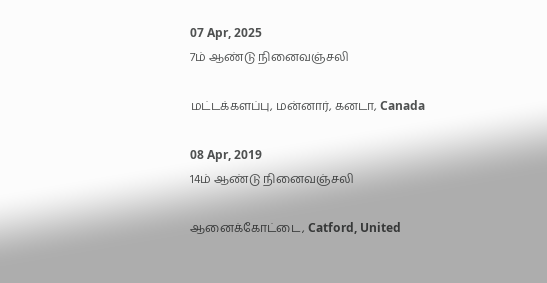07 Apr, 2025
7ம் ஆண்டு நினைவஞ்சலி

மட்டக்களப்பு, மன்னார், கனடா, Canada

08 Apr, 2019
14ம் ஆண்டு நினைவஞ்சலி

ஆனைக்கோட்டை, Catford, United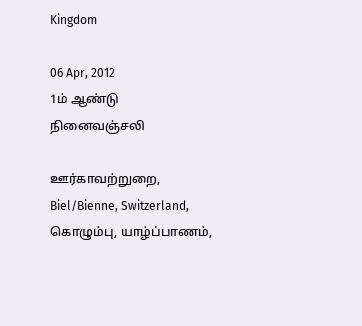Kingdom

06 Apr, 2012
1ம் ஆண்டு நினைவஞ்சலி

ஊர்காவற்றுறை, Biel/Bienne, Switzerland, கொழும்பு, யாழ்ப்பாணம்,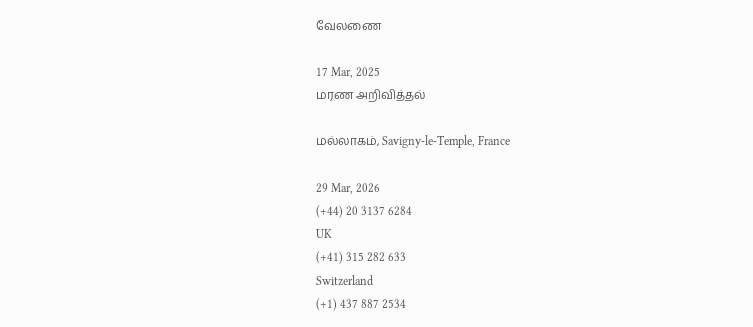வேலணை

17 Mar, 2025
மரண அறிவித்தல்

மல்லாகம், Savigny-le-Temple, France

29 Mar, 2026
(+44) 20 3137 6284
UK
(+41) 315 282 633
Switzerland
(+1) 437 887 2534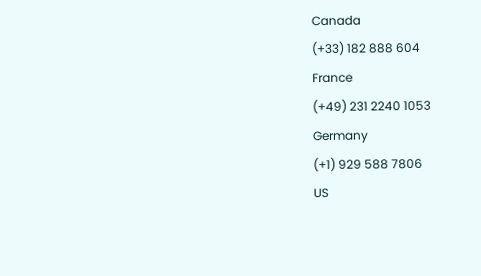Canada
(+33) 182 888 604
France
(+49) 231 2240 1053
Germany
(+1) 929 588 7806
US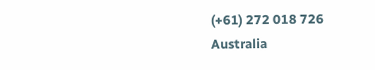(+61) 272 018 726
Australia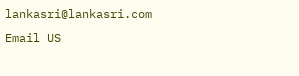lankasri@lankasri.com
Email US